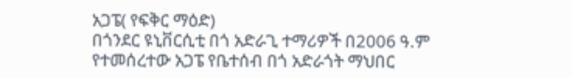አጋፔ( የፍቅር ማዕድ)
በጎንደር ዩኒቨርሲቲ በጎ አድራጊ ተማሪዎች በ2006 ዓ.ም የተመሰረተው አጋፔ የቤተሰብ በጎ አድራጎት ማህበር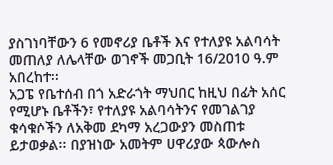ያስገነባቸውን 6 የመኖሪያ ቤቶች እና የተለያዩ አልባሳት መጠለያ ለሌላቸው ወገኖች መጋቢት 16/2010 ዓ.ም አበረከተ፡፡
አጋፔ የቤተሰብ በጎ አድራጎት ማህበር ከዚህ በፊት አሰር የሚሆኑ ቤቶችን፣ የተለያዩ አልባሳትንና የመገልገያ ቁሳቁሶችን ለአቅመ ደካማ አረጋውያን መስጠቱ ይታወቃል፡፡ በያዝነው አመትም ሀዋሪያው ጳውሎስ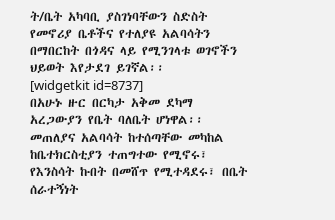ት/ቤት አካባቢ ያስገነባቸውን ስድስት የመኖሪያ ቤቶችና የተለያዩ አልባሳትን በማበርከት በጎዳና ላይ የሚንገላቱ ወገኖችን ህይወት እየታደገ ይገኛል፡፡
[widgetkit id=8737]
በአሁኑ ዙር በርካታ አቅመ ደካማ አረጋውያን የቤት ባለቤት ሆነዋል፡፡ መጠለያና አልባሳት ከተሰጣቸው መካከል ከቤተክርስቲያን ተጠግተው የሚኖሩ፣ የእንስሳት ኩበት በመሸጥ የሚተዳደሩ፣ በቤት ሰራተኝነት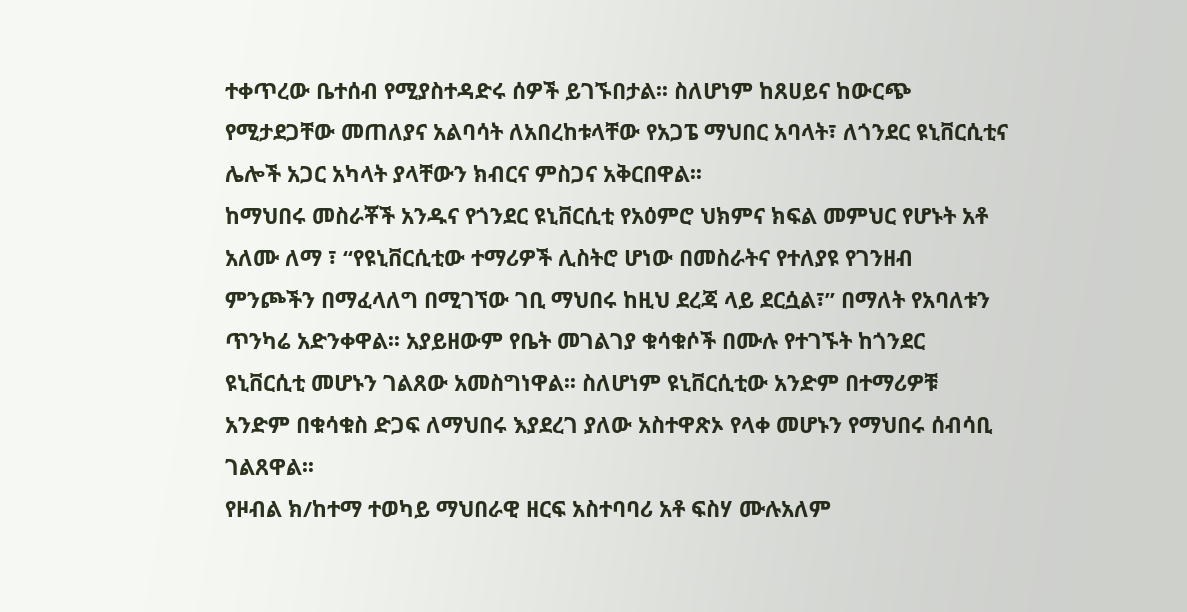ተቀጥረው ቤተሰብ የሚያስተዳድሩ ሰዎች ይገኙበታል፡፡ ስለሆነም ከጸሀይና ከውርጭ የሚታደጋቸው መጠለያና አልባሳት ለአበረከቱላቸው የአጋፔ ማህበር አባላት፣ ለጎንደር ዩኒቨርሲቲና ሌሎች አጋር አካላት ያላቸውን ክብርና ምስጋና አቅርበዋል፡፡
ከማህበሩ መስራቾች አንዱና የጎንደር ዩኒቨርሲቲ የአዕምሮ ህክምና ክፍል መምህር የሆኑት አቶ አለሙ ለማ ፣ “የዩኒቨርሲቲው ተማሪዎች ሊስትሮ ሆነው በመስራትና የተለያዩ የገንዘብ ምንጮችን በማፈላለግ በሚገኘው ገቢ ማህበሩ ከዚህ ደረጃ ላይ ደርሷል፣” በማለት የአባለቱን ጥንካሬ አድንቀዋል፡፡ አያይዘውም የቤት መገልገያ ቁሳቁሶች በሙሉ የተገኙት ከጎንደር ዩኒቨርሲቲ መሆኑን ገልጸው አመስግነዋል፡፡ ስለሆነም ዩኒቨርሲቲው አንድም በተማሪዎቹ አንድም በቁሳቁስ ድጋፍ ለማህበሩ እያደረገ ያለው አስተዋጽኦ የላቀ መሆኑን የማህበሩ ሰብሳቢ ገልጸዋል፡፡
የዞብል ክ/ከተማ ተወካይ ማህበራዊ ዘርፍ አስተባባሪ አቶ ፍስሃ ሙሉአለም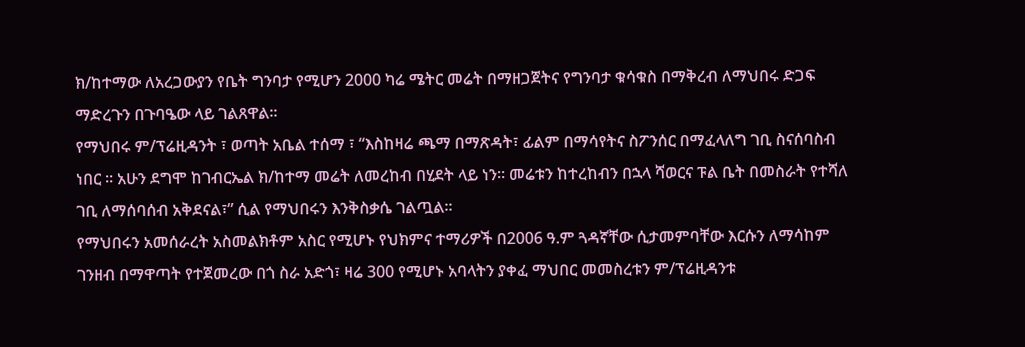ክ/ከተማው ለአረጋውያን የቤት ግንባታ የሚሆን 2000 ካሬ ሜትር መሬት በማዘጋጀትና የግንባታ ቁሳቁስ በማቅረብ ለማህበሩ ድጋፍ ማድረጉን በጉባዔው ላይ ገልጸዋል፡፡
የማህበሩ ም/ፕሬዚዳንት ፣ ወጣት አቤል ተሰማ ፣ “እስከዛሬ ጫማ በማጽዳት፣ ፊልም በማሳየትና ስፖንሰር በማፈላለግ ገቢ ስናሰባስብ ነበር ፡፡ አሁን ደግሞ ከገብርኤል ክ/ከተማ መሬት ለመረከብ በሂደት ላይ ነን፡፡ መሬቱን ከተረከብን በኋላ ሻወርና ፑል ቤት በመስራት የተሻለ ገቢ ለማሰባሰብ አቅደናል፣” ሲል የማህበሩን እንቅስቃሴ ገልጧል፡፡
የማህበሩን አመሰራረት አስመልክቶም አስር የሚሆኑ የህክምና ተማሪዎች በ2006 ዓ.ም ጓዳኛቸው ሲታመምባቸው እርሱን ለማሳከም ገንዘብ በማዋጣት የተጀመረው በጎ ስራ አድጎ፣ ዛሬ 300 የሚሆኑ አባላትን ያቀፈ ማህበር መመስረቱን ም/ፕሬዚዳንቱ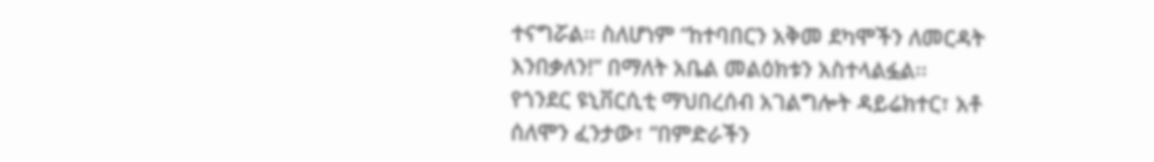ተናግሯል፡፡ ስለሆነም “ከተባበርን አቅመ ደካሞችን ለመርዳት እንበቃለን!” በማለት አቤል መልዕክቱን አስተላልፏል፡፡
የጎንደር ዩኒቨርሲቲ ማህበረሰብ አገልግሎት ዳይሬክተር፣ አቶ ሰለሞን ፈንታው፣ “በምድራችን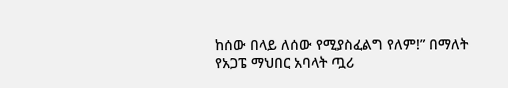ከሰው በላይ ለሰው የሚያስፈልግ የለም!” በማለት የአጋፔ ማህበር አባላት ጧሪ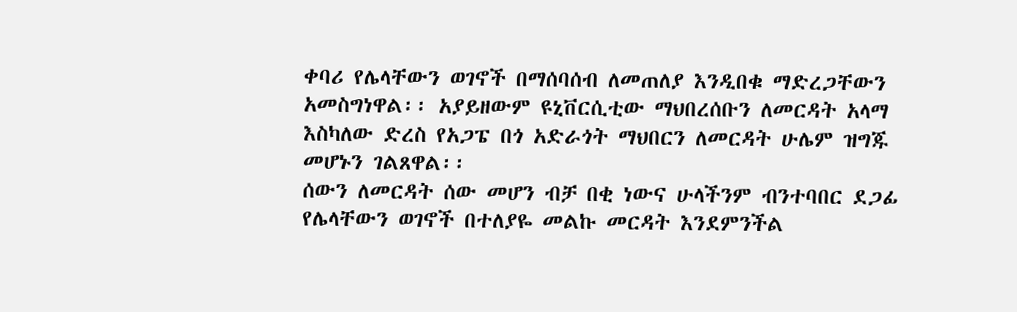ቀባሪ የሌላቸውን ወገኖች በማሰባሰብ ለመጠለያ እንዲበቁ ማድረጋቸውን አመስግነዋል፡፡ አያይዘውም ዩኒቨርሲቲው ማህበረሰቡን ለመርዳት አላማ እስካለው ድረስ የአጋፔ በጎ አድራጎት ማህበርን ለመርዳት ሁሌም ዝግጁ መሆኑን ገልጸዋል፡፡
ሰውን ለመርዳት ሰው መሆን ብቻ በቂ ነውና ሁላችንም ብንተባበር ደጋፊ የሌላቸውን ወገኖች በተለያዬ መልኩ መርዳት እንደምንችል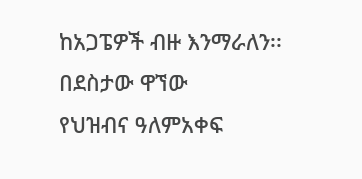ከአጋፔዎች ብዙ እንማራለን፡፡
በደስታው ዋኘው
የህዝብና ዓለምአቀፍ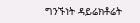ግንኙነት ዳይሬክቶሬት